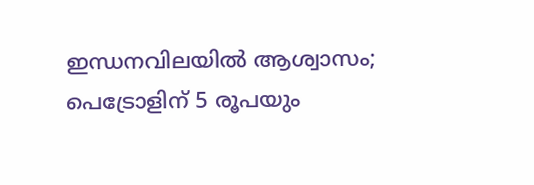ഇന്ധനവിലയിൽ ആശ്വാസം; പെട്രോളിന് 5 രൂപയും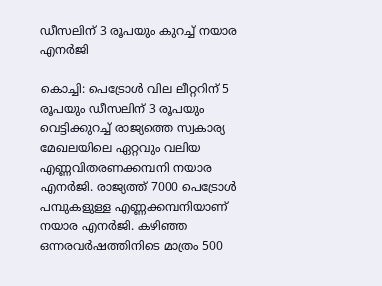ഡീസലിന് 3 രൂപയും കുറച്ച് നയാര എനർജി

കൊച്ചി: പെട്രോൾ വില ലീറ്ററിന് 5 രൂപയും ഡീസലിന് 3 രൂപയും വെട്ടിക്കുറച്ച് രാജ്യത്തെ സ്വകാര്യ മേഖലയിലെ ഏറ്റവും വലിയ എണ്ണവിതരണക്കമ്പനി നയാര എനർജി. രാജ്യത്ത് 7000 പെട്രോൾ പമ്പുകളുള്ള എണ്ണക്കമ്പനിയാണ് നയാര എനർജി. കഴിഞ്ഞ ഒന്നരവർഷത്തിനിടെ മാത്രം 500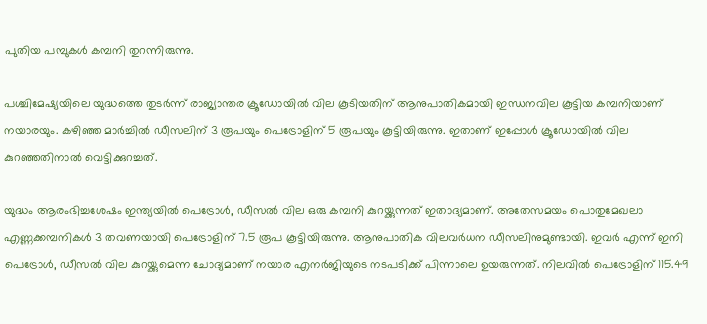പുതിയ പമ്പുകൾ കമ്പനി തുറന്നിരുന്നു.

പശ്ചിമേഷ്യയിലെ യുദ്ധത്തെ തുടർന്ന് രാജ്യാന്തര ക്രൂഡോയിൽ വില കൂടിയതിന് ആനുപാതികമായി ഇന്ധനവില കൂട്ടിയ കമ്പനിയാണ് നയാരയും. കഴിഞ്ഞ മാർച്ചിൽ‌ ഡീസലിന് 3 രൂപയും പെട്രോളിന് 5 രൂപയും കൂട്ടിയിരുന്നു. ഇതാണ് ഇപ്പോൾ ക്രൂഡോയിൽ വില കുറഞ്ഞതിനാൽ വെട്ടിക്കുറച്ചത്.

യുദ്ധം ആരംഭിച്ചശേഷം ഇന്ത്യയിൽ പെട്രോൾ, ഡീസൽ വില ഒരു കമ്പനി കുറയ്ക്കുന്നത് ഇതാദ്യമാണ്. അതേസമയം പൊതുമേഖലാ എണ്ണക്കമ്പനികൾ 3 തവണയായി പെട്രോളിന് 7.5 രൂപ കൂട്ടിയിരുന്നു. ആനുപാതിക വിലവർധന ഡീസലിനുമുണ്ടായി. ഇവർ എന്ന് ഇനി പെട്രോൾ, ഡീസൽ വില കുറയ്ക്കുമെന്ന ചോദ്യമാണ് നയാര എനർജിയുടെ നടപടിക്ക് പിന്നാലെ ഉയരുന്നത്. നിലവിൽ പെട്രോളിന് 115.49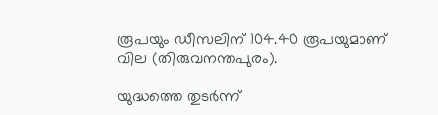രൂപയും ഡീസലിന് 104.40 രൂപയുമാണ് വില (തിരുവനന്തപുരം).

യുദ്ധത്തെ തുടർന്ന്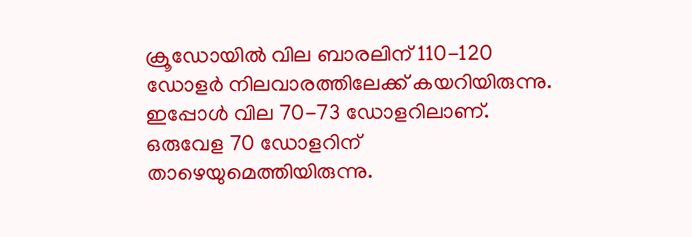ക്രൂഡോയിൽ വില ബാരലിന് 110-120 ഡോളർ നിലവാരത്തിലേക്ക് കയറിയിരുന്നു. ഇപ്പോൾ വില 70-73 ഡോളറിലാണ്. ഒരുവേള 70 ഡോളറിന് താഴെയുമെത്തിയിരുന്നു.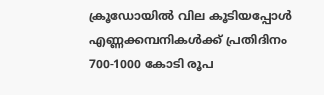ക്രൂഡോയിൽ വില കൂടിയപ്പോൾ എണ്ണക്കമ്പനികൾക്ക് പ്രതിദിനം 700-1000 കോടി രൂപ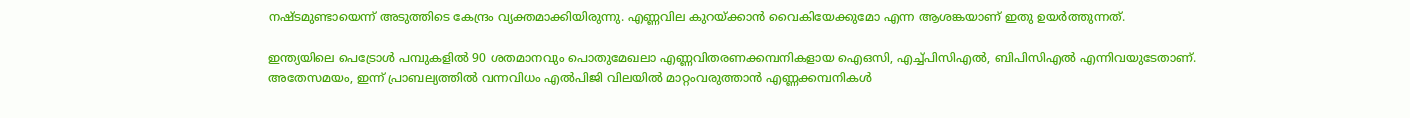നഷ്ടമുണ്ടായെന്ന് അടുത്തിടെ കേന്ദ്രം വ്യക്തമാക്കിയിരുന്നു. എണ്ണവില കുറയ്ക്കാൻ വൈകിയേക്കുമോ എന്ന ആശങ്കയാണ് ഇതു ഉയർത്തുന്നത്.

ഇന്ത്യയിലെ പെട്രോൾ പമ്പുകളിൽ 90 ശതമാനവും പൊതുമേഖലാ എണ്ണവിതരണക്കമ്പനികളായ ഐഒസി, എച്ച്പിസിഎൽ, ബിപിസിഎൽ എന്നിവയുടേതാണ്. അതേസമയം, ഇന്ന് പ്രാബല്യത്തിൽ വന്നവിധം എൽപിജി വിലയിൽ മാറ്റംവരുത്താൻ എണ്ണക്കമ്പനികൾ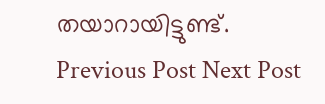തയാറായിട്ടുണ്ട്.
Previous Post Next Post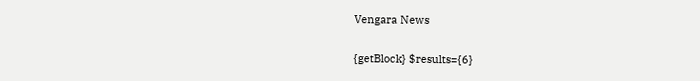Vengara News

{getBlock} $results={6}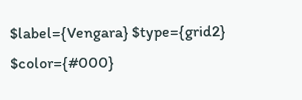$label={Vengara} $type={grid2} $color={#000}